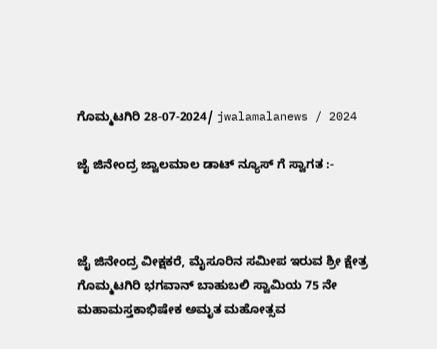ಗೊಮ್ಮಟಗಿರಿ 28-07-2024/ jwalamalanews / 2024

ಜೈ ಜಿನೇಂದ್ರ ಜ್ವಾಲಮಾಲ ಡಾಟ್ ನ್ಯೂಸ್ ಗೆ ಸ್ವಾಗತ :-



ಜೈ ಜಿನೇಂದ್ರ ವೀಕ್ಷಕರೆ, ಮೈಸೂರಿನ ಸಮೀಪ ಇರುವ ಶ್ರೀ ಕ್ಷೇತ್ರ ಗೊಮ್ಮಟಗಿರಿ ಭಗವಾನ್ ಬಾಹುಬಲಿ ಸ್ವಾಮಿಯ 75 ನೇ ಮಹಾಮಸ್ತಕಾಭಿಷೇಕ ಅಮೃತ ಮಹೋತ್ಸವ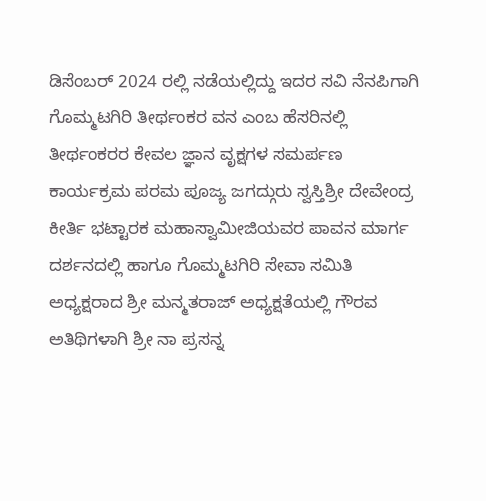ಡಿಸೆಂಬರ್ 2024 ರಲ್ಲಿ ನಡೆಯಲ್ಲಿದ್ದು ಇದರ ಸವಿ ನೆನಪಿಗಾಗಿ ಗೊಮ್ಮಟಗಿರಿ ತೀರ್ಥಂಕರ ವನ ಎಂಬ ಹೆಸರಿನಲ್ಲಿ ತೀರ್ಥಂಕರರ ಕೇವಲ ಜ್ಞಾನ ವೃಕ್ಷಗಳ ಸಮರ್ಪಣ  ಕಾರ್ಯಕ್ರಮ ಪರಮ ಪೂಜ್ಯ ಜಗದ್ಗುರು ಸ್ವಸ್ತಿಶ್ರೀ ದೇವೇಂದ್ರ ಕೀರ್ತಿ ಭಟ್ಟಾರಕ ಮಹಾಸ್ವಾಮೀಜಿಯವರ ಪಾವನ ಮಾರ್ಗ ದರ್ಶನದಲ್ಲಿ ಹಾಗೂ ಗೊಮ್ಮಟಗಿರಿ ಸೇವಾ ಸಮಿತಿ ಅಧ್ಯಕ್ಷರಾದ ಶ್ರೀ ಮನ್ಮತರಾಜ್ ಅಧ್ಯಕ್ಷತೆಯಲ್ಲಿ ಗೌರವ ಅತಿಥಿಗಳಾಗಿ ಶ್ರೀ ನಾ ಪ್ರಸನ್ನ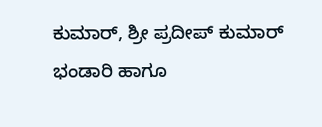ಕುಮಾರ್, ಶ್ರೀ ಪ್ರದೀಪ್ ಕುಮಾರ್ ಭಂಡಾರಿ ಹಾಗೂ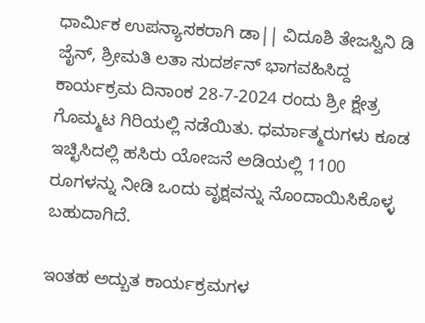ಧಾರ್ಮಿಕ ಉಪನ್ಯಾಸಕರಾಗಿ ಡಾ|| ವಿದೂಶಿ ತೇಜಸ್ವಿನಿ ಡಿ ಜೈನ್, ಶ್ರೀಮತಿ ಲತಾ ಸುದರ್ಶನ್ ಭಾಗವಹಿಸಿದ್ದ ಕಾರ್ಯಕ್ರಮ ದಿನಾಂಕ 28-7-2024 ರಂದು ಶ್ರೀ ಕ್ಷೇತ್ರ ಗೊಮ್ಮಟ ಗಿರಿಯಲ್ಲಿ ನಡೆಯಿತು. ಧರ್ಮಾತ್ಮರುಗಳು ಕೂಡ ಇಚ್ಛಿಸಿದಲ್ಲಿ ಹಸಿರು ಯೋಜನೆ ಅಡಿಯಲ್ಲಿ 1100 ರೂಗಳನ್ನು ನೀಡಿ ಒಂದು ವೃಕ್ಷವನ್ನು ನೊಂದಾಯಿಸಿಕೊಳ್ಳ ಬಹುದಾಗಿದೆ.

ಇಂತಹ ಅದ್ಬುತ ಕಾರ್ಯಕ್ರಮಗಳ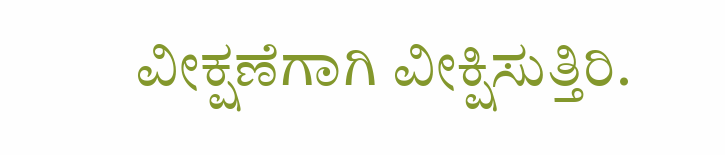ವೀಕ್ಷಣೆಗಾಗಿ ವೀಕ್ಷಿಸುತ್ತಿರಿ.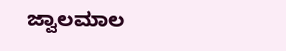ಜ್ವಾಲಮಾಲ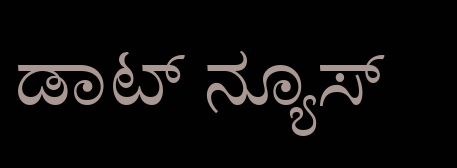ಡಾಟ್ ನ್ಯೂಸ್